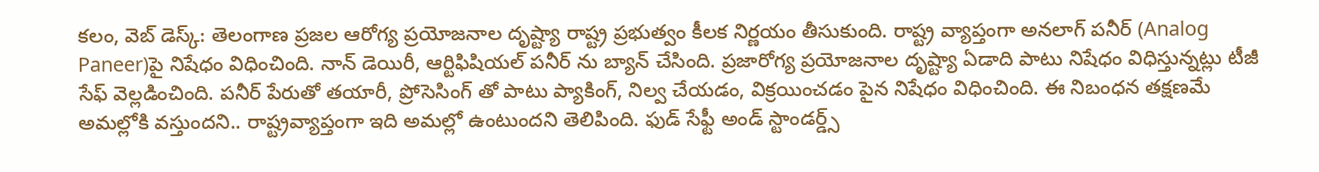కలం, వెబ్ డెస్క్: తెలంగాణ ప్రజల ఆరోగ్య ప్రయోజనాల దృష్ట్యా రాష్ట్ర ప్రభుత్వం కీలక నిర్ణయం తీసుకుంది. రాష్ట్ర వ్యాప్తంగా అనలాగ్ పనీర్ (Analog Paneer)పై నిషేధం విధించింది. నాన్ డెయిరీ, ఆర్టిఫిషియల్ పనీర్ ను బ్యాన్ చేసింది. ప్రజారోగ్య ప్రయోజనాల దృష్ట్యా ఏడాది పాటు నిషేధం విధిస్తున్నట్లు టీజీ సేఫ్ వెల్లడించింది. పనీర్ పేరుతో తయారీ, ప్రోసెసింగ్ తో పాటు ప్యాకింగ్, నిల్వ చేయడం, విక్రయించడం పైన నిషేధం విధించింది. ఈ నిబంధన తక్షణమే అమల్లోకి వస్తుందని.. రాష్ట్రవ్యాప్తంగా ఇది అమల్లో ఉంటుందని తెలిపింది. ఫుడ్ సేఫ్టీ అండ్ స్టాండర్డ్స్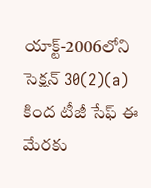యాక్ట్-2006లోని సెక్షన్ 30(2)(a) కింద టీజీ సేఫ్ ఈ మేరకు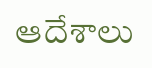ఆదేశాలు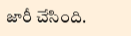జారీ చేసింది.